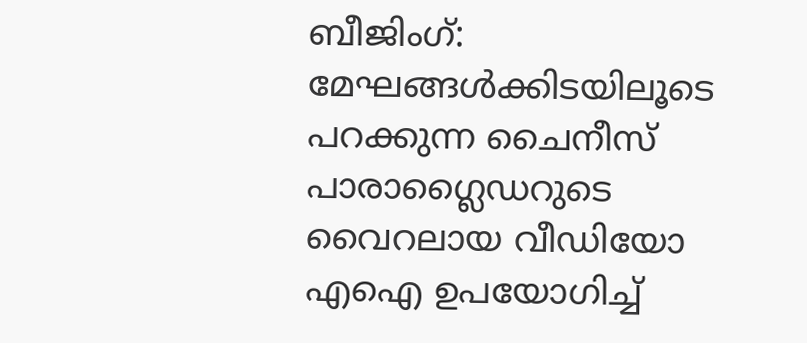ബീജിംഗ്: മേഘങ്ങള്‍ക്കിടയിലൂടെ പറക്കുന്ന ചൈനീസ് പാരാഗ്ലൈഡറുടെ വൈറലായ വീഡിയോ എഐ ഉപയോഗിച്ച്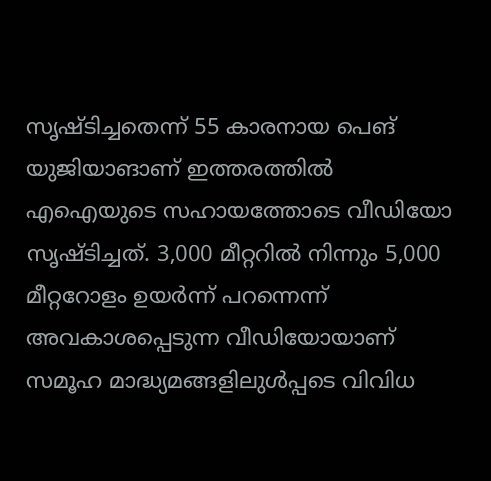സൃഷ്ടിച്ചതെന്ന് 55 കാരനായ പെങ് യുജിയാങാണ് ഇത്തരത്തില്‍ എഐയുടെ സഹായത്തോടെ വീഡിയോ സൃഷ്ടിച്ചത്. 3,000 മീറ്ററില്‍ നിന്നും 5,000 മീറ്ററോളം ഉയര്‍ന്ന് പറന്നെന്ന് അവകാശപ്പെടുന്ന വീഡിയോയാണ് സമൂഹ മാദ്ധ്യമങ്ങളിലുള്‍പ്പടെ വിവിധ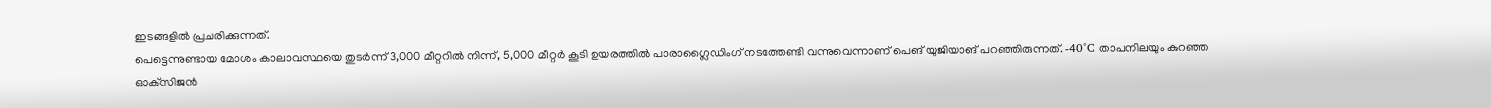ഇടങ്ങളില്‍ പ്രചരിക്കുന്നത്.
പെട്ടെന്നുണ്ടായ മോശം കാലാവസ്ഥയെ തുടര്‍ന്ന് 3,000 മീറ്ററില്‍ നിന്ന്, 5,000 മീറ്റര്‍ കൂടി ഉയരത്തില്‍ പാരാഗ്ലൈഡിംഗ് നടത്തേണ്ടി വന്നുവെന്നാണ് പെങ് യുജിയാങ് പറഞ്ഞിരുന്നത്. -40°C താപനിലയും കുറഞ്ഞ ഓക്‌സിജന്‍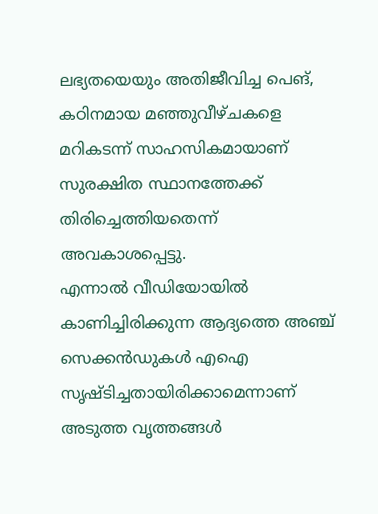ലഭ്യതയെയും അതിജീവിച്ച പെങ്, കഠിനമായ മഞ്ഞുവീഴ്ചകളെ മറികടന്ന് സാഹസികമായാണ് സുരക്ഷിത സ്ഥാനത്തേക്ക് തിരിച്ചെത്തിയതെന്ന് അവകാശപ്പെട്ടു.
എന്നാല്‍ വീഡിയോയില്‍ കാണിച്ചിരിക്കുന്ന ആദ്യത്തെ അഞ്ച് സെക്കന്‍ഡുകള്‍ എഐ സൃഷ്ടിച്ചതായിരിക്കാമെന്നാണ് അടുത്ത വൃത്തങ്ങള്‍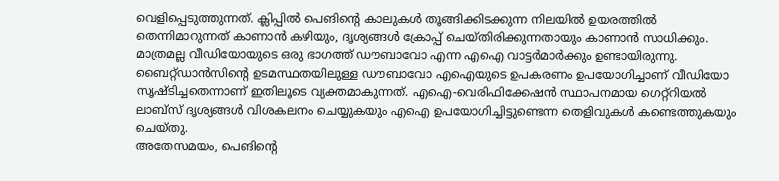വെളിപ്പെടുത്തുന്നത്. ക്ലിപ്പില്‍ പെങിന്റെ കാലുകള്‍ തൂങ്ങിക്കിടക്കുന്ന നിലയില്‍ ഉയരത്തില്‍ തെന്നിമാറുന്നത് കാണാന്‍ കഴിയും, ദൃശ്യങ്ങള്‍ ക്രോപ്പ് ചെയ്തിരിക്കുന്നതായും കാണാന്‍ സാധിക്കും.
മാത്രമല്ല വീഡിയോയുടെ ഒരു ഭാഗത്ത് ഡൗബാവോ എന്ന എഐ വാട്ടര്‍മാര്‍ക്കും ഉണ്ടായിരുന്നു. ബൈറ്റ്ഡാന്‍സിന്റെ ഉടമസ്ഥതയിലുള്ള ഡൗബാവോ എഐയുടെ ഉപകരണം ഉപയോഗിച്ചാണ് വീഡിയോ സൃഷ്ടിച്ചതെന്നാണ് ഇതിലൂടെ വ്യക്തമാകുന്നത്. എഐ-വെരിഫിക്കേഷന്‍ സ്ഥാപനമായ ഗെറ്റ്റിയല്‍ ലാബ്സ് ദൃശ്യങ്ങള്‍ വിശകലനം ചെയ്യുകയും എഐ ഉപയോഗിച്ചിട്ടുണ്ടെന്ന തെളിവുകള്‍ കണ്ടെത്തുകയും ചെയ്തു.
അതേസമയം, പെങിന്റെ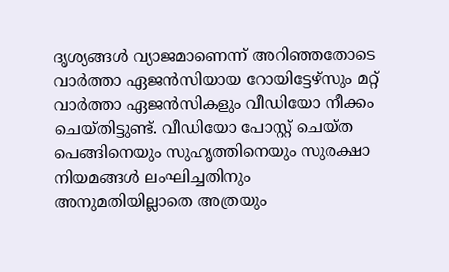ദൃശ്യങ്ങള്‍ വ്യാജമാണെന്ന് അറിഞ്ഞതോടെ വാര്‍ത്താ ഏജന്‍സിയായ റോയിട്ടേഴ്സും മറ്റ് വാര്‍ത്താ ഏജന്‍സികളും വീഡിയോ നീക്കം ചെയ്തിട്ടുണ്ട്. വീഡിയോ പോസ്റ്റ് ചെയ്ത പെങ്ങിനെയും സുഹൃത്തിനെയും സുരക്ഷാ നിയമങ്ങള്‍ ലംഘിച്ചതിനും അനുമതിയില്ലാതെ അത്രയും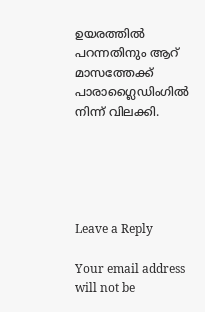ഉയരത്തില്‍ പറന്നതിനും ആറ് മാസത്തേക്ക് പാരാഗ്ലൈഡിംഗില്‍ നിന്ന് വിലക്കി.





Leave a Reply

Your email address will not be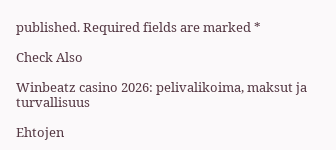published. Required fields are marked *

Check Also

Winbeatz casino 2026: pelivalikoima, maksut ja turvallisuus

Ehtojen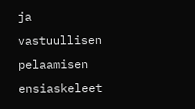ja vastuullisen pelaamisen ensiaskeleet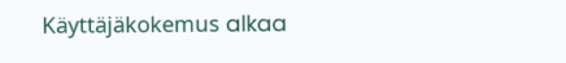Käyttäjäkokemus alkaa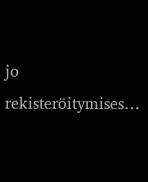jo rekisteröitymises…